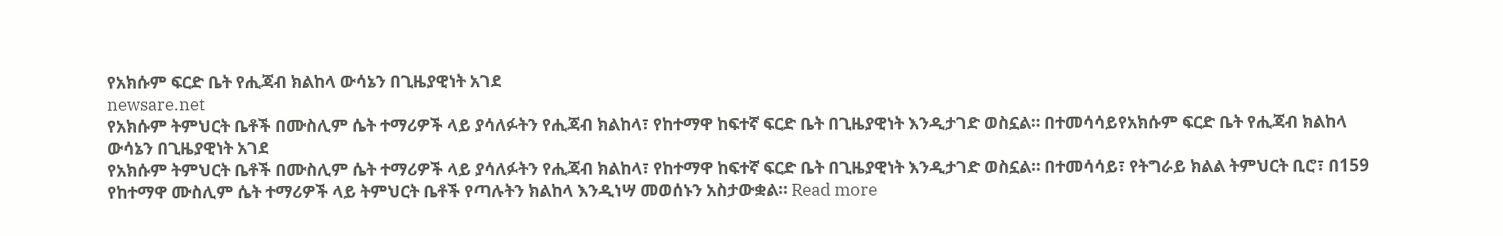የአክሱም ፍርድ ቤት የሒጃብ ክልከላ ውሳኔን በጊዜያዊነት አገደ
newsare.net
የአክሱም ትምህርት ቤቶች በሙስሊም ሴት ተማሪዎች ላይ ያሳለፉትን የሒጃብ ክልከላ፣ የከተማዋ ከፍተኛ ፍርድ ቤት በጊዜያዊነት እንዲታገድ ወስኗል። በተመሳሳይየአክሱም ፍርድ ቤት የሒጃብ ክልከላ ውሳኔን በጊዜያዊነት አገደ
የአክሱም ትምህርት ቤቶች በሙስሊም ሴት ተማሪዎች ላይ ያሳለፉትን የሒጃብ ክልከላ፣ የከተማዋ ከፍተኛ ፍርድ ቤት በጊዜያዊነት እንዲታገድ ወስኗል። በተመሳሳይ፣ የትግራይ ክልል ትምህርት ቢሮ፣ በ159 የከተማዋ ሙስሊም ሴት ተማሪዎች ላይ ትምህርት ቤቶች የጣሉትን ክልከላ እንዲነሣ መወሰኑን አስታውቋል። Read more